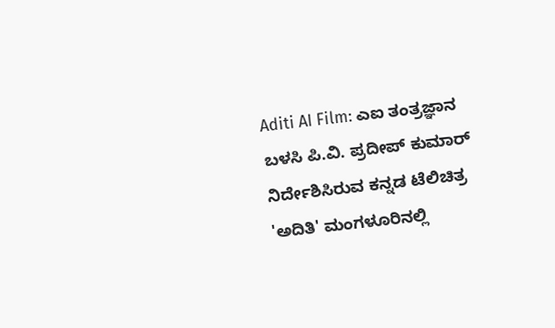Aditi AI Film: ಎಐ ತಂತ್ರಜ್ಞಾನ ಬಳಸಿ ಪಿ.ವಿ. ಪ್ರದೀಪ್ ಕುಮಾರ್ ನಿರ್ದೇಶಿಸಿರುವ ಕನ್ನಡ ಟೆಲಿಚಿತ್ರ 'ಅದಿತಿ' ಮಂಗಳೂರಿನಲ್ಲಿ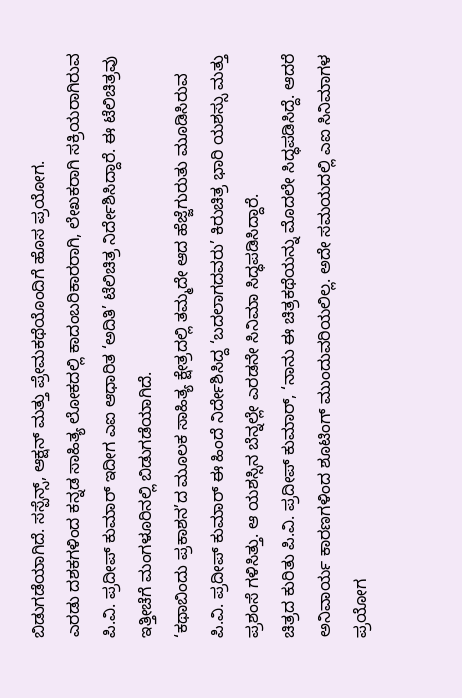ಬಿಡುಗಡೆಯಾಗಿದೆ. ಸಸ್ಪೆನ್ಸ್, ಆಕ್ಷನ್ ಮತ್ತು ಪ್ರೇಮಕಥೆಯೊಂದಿಗೆ ಹೊಸ ಪ್ರಯೋಗ.
ಎರಡು ದಶಕಗಳಿಂದ ಕನ್ನಡ ಸಾಹಿತ್ಯ ಲೋಕದಲ್ಲಿ ಕಾದಂಬರಿಕಾರರಾಗಿ, ಲೇಖಕರಾಗಿ ಸಕ್ರಿಯರಾಗಿರುವ ಪಿ.ವಿ. ಪ್ರದೀಪ್ ಕುಮಾರ್ ಇದೀಗ ಎಐ ಆಧಾರಿತ ‘ಅದಿತಿ’ ಟೆಲಿಚಿತ್ರ ನಿರ್ದೇಶಿಸಿದ್ದಾರೆ. ಈ ಟೆಲಿಚಿತ್ರವು ಇತ್ತೀಚೆಗೆ ಮಂಗಳೂರಿನಲ್ಲಿ ಬಿಡುಗಡೆಯಾಗಿದೆ.
‘ಕಥಾಬಿಂದು ಪ್ರಕಾಶನ’ದ ಮೂಲಕ ಸಾಹಿತ್ಯ ಕ್ಷೇತ್ರದಲ್ಲಿ ತಮ್ಮದೇ ಆದ ಹೆಜ್ಜೆಗುರುತು ಮೂಡಿಸಿರುವ ಪಿ.ವಿ. ಪ್ರದೀಪ್ ಕುಮಾರ್ ಈ ಹಿಂದೆ ನಿರ್ದೇಶಿಸಿದ್ದ ‘ಬದಲಾಗದವರು’ ಕಿರುಚಿತ್ರ ಭಾರಿ ಯಶಸ್ಸು ಮತ್ತು ಪ್ರಶಂಸೆ ಗಳಿಸಿತ್ತು. ಆ ಯಶಸ್ಸಿನ ಬೆನ್ನಲ್ಲೇ ಎರಡನೇ ಸಿನಿಮಾ ಸಿದ್ಧಪಡಿಸಿದ್ದಾರೆ.
ಚಿತ್ರದ ಕುರಿತು ಪಿ.ವಿ. ಪ್ರದೀಪ್ ಕುಮಾರ್, ‘ನಾನು ಈ ಚಿತ್ರಕಥೆಯನ್ನು ಮೊದಲೇ ಸಿದ್ಧಪಡಿಸಿದ್ದೆ. ಆದರೆ ಅನಿವಾರ್ಯ ಕಾರಣಗಳಿಂದ ಶೂಟಿಂಗ್ ಮುಂದುವರಿಯಲಿಲ್ಲ. ಅದೇ ಸಮಯದಲ್ಲಿ ಎಐ ಸಿನಿಮಾಗಳ ಪ್ರಯೋಗ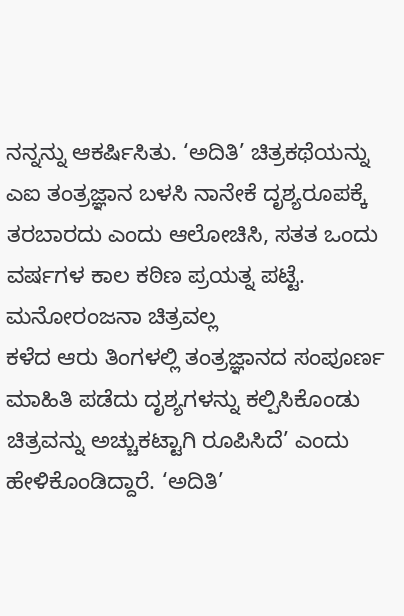ನನ್ನನ್ನು ಆಕರ್ಷಿಸಿತು. ‘ಅದಿತಿ’ ಚಿತ್ರಕಥೆಯನ್ನು ಎಐ ತಂತ್ರಜ್ಞಾನ ಬಳಸಿ ನಾನೇಕೆ ದೃಶ್ಯರೂಪಕ್ಕೆ ತರಬಾರದು ಎಂದು ಆಲೋಚಿಸಿ, ಸತತ ಒಂದು ವರ್ಷಗಳ ಕಾಲ ಕಠಿಣ ಪ್ರಯತ್ನ ಪಟ್ಟೆ.
ಮನೋರಂಜನಾ ಚಿತ್ರವಲ್ಲ
ಕಳೆದ ಆರು ತಿಂಗಳಲ್ಲಿ ತಂತ್ರಜ್ಞಾನದ ಸಂಪೂರ್ಣ ಮಾಹಿತಿ ಪಡೆದು ದೃಶ್ಯಗಳನ್ನು ಕಲ್ಪಿಸಿಕೊಂಡು ಚಿತ್ರವನ್ನು ಅಚ್ಚುಕಟ್ಟಾಗಿ ರೂಪಿಸಿದೆ’ ಎಂದು ಹೇಳಿಕೊಂಡಿದ್ದಾರೆ. ‘ಅದಿತಿ’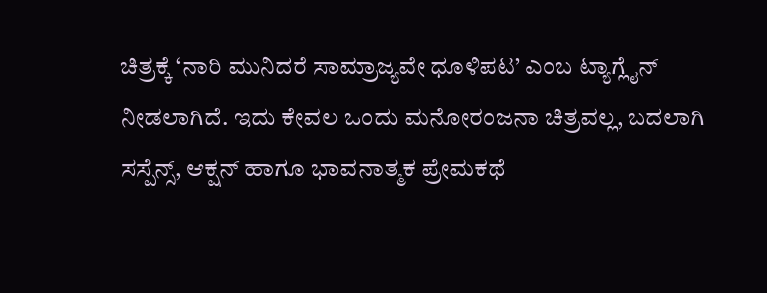ಚಿತ್ರಕ್ಕೆ ‘ನಾರಿ ಮುನಿದರೆ ಸಾಮ್ರಾಜ್ಯವೇ ಧೂಳಿಪಟ’ ಎಂಬ ಟ್ಯಾಗ್ಲೈನ್ ನೀಡಲಾಗಿದೆ. ಇದು ಕೇವಲ ಒಂದು ಮನೋರಂಜನಾ ಚಿತ್ರವಲ್ಲ, ಬದಲಾಗಿ ಸಸ್ಪೆನ್ಸ್, ಆಕ್ಷನ್ ಹಾಗೂ ಭಾವನಾತ್ಮಕ ಪ್ರೇಮಕಥೆ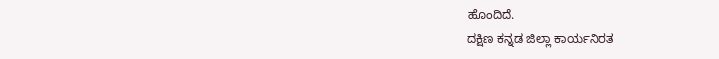ಹೊಂದಿದೆ.
ದಕ್ಷಿಣ ಕನ್ನಡ ಜಿಲ್ಲಾ ಕಾರ್ಯನಿರತ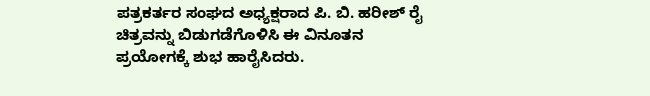ಪತ್ರಕರ್ತರ ಸಂಘದ ಅಧ್ಯಕ್ಷರಾದ ಪಿ. ಬಿ. ಹರೀಶ್ ರೈ ಚಿತ್ರವನ್ನು ಬಿಡುಗಡೆಗೊಳಿಸಿ ಈ ವಿನೂತನ ಪ್ರಯೋಗಕ್ಕೆ ಶುಭ ಹಾರೈಸಿದರು.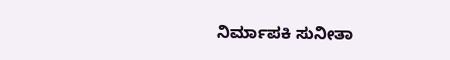ನಿರ್ಮಾಪಕಿ ಸುನೀತಾ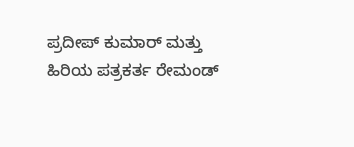ಪ್ರದೀಪ್ ಕುಮಾರ್ ಮತ್ತು ಹಿರಿಯ ಪತ್ರಕರ್ತ ರೇಮಂಡ್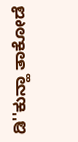ಡಿ''ಕುನ್ಹಾ ತಾಕೋಡೆ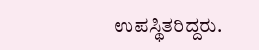ಉಪಸ್ಥಿತರಿದ್ದರು.